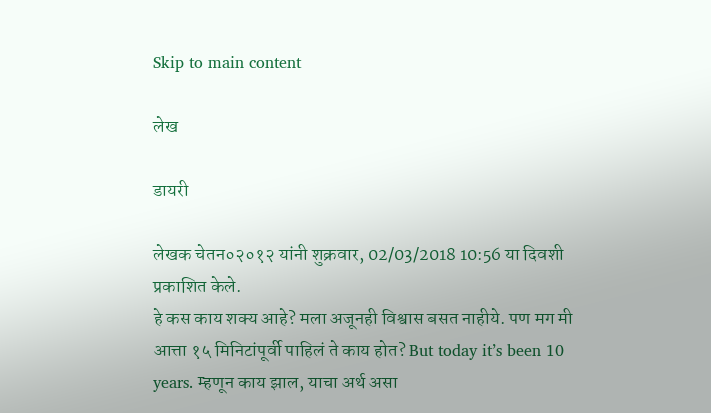Skip to main content

लेख

डायरी

लेखक चेतन०२०१२ यांनी शुक्रवार, 02/03/2018 10:56 या दिवशी प्रकाशित केले.
हे कस काय शक्य आहे? मला अजूनही विश्वास बसत नाहीये. पण मग मी आत्ता १५ मिनिटांपूर्वी पाहिलं ते काय होत? But today it’s been 10 years. म्हणून काय झाल, याचा अर्थ असा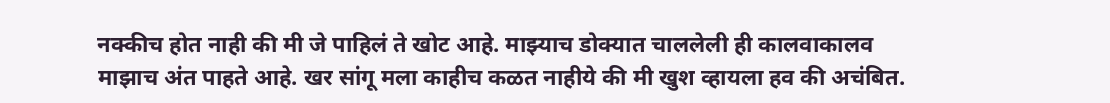नक्कीच होत नाही की मी जे पाहिलं ते खोट आहे. माझ्याच डोक्यात चाललेली ही कालवाकालव माझाच अंत पाहते आहे. खर सांगू मला काहीच कळत नाहीये की मी खुश व्हायला हव की अचंबित.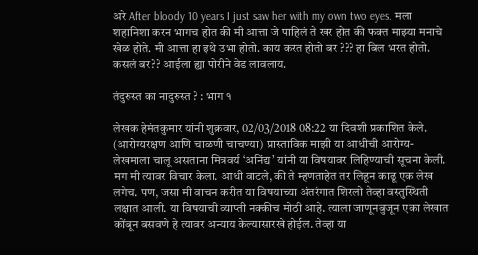अरे After bloody 10 years I just saw her with my own two eyes. मला शहानिशा करन भागच होत की मी आत्ता जे पाहिलं ते खर होत की फक्त माझ्या मनाचे खेळ होते. मी आत्ता हा इथे उभा होतो. काय करत होतो बर ??? हा बिल भरत होतो. कसलं बर?? आईला ह्या पोरीने वेड लावलाय.

तंदुरुस्त का नादुरुस्त ? : भाग १

लेखक हेमंतकुमार यांनी शुक्रवार, 02/03/2018 08:22 या दिवशी प्रकाशित केले.
(आरोग्यरक्षण आणि चाळणी चाचण्या) प्रास्ताविक माझी या आधीची आरोग्य-लेखमाला चालू असताना मित्रवर्य ‘अनिंद्य’ यांनी या विषयावर लिहिण्याची सूचना केली. मग मी त्यावर विचार केला. आधी वाटले, की ते म्हणताहेत तर लिहून काढू एक लेख लगेच. पण, जसा मी वाचन करीत या विषयाच्या अंतरंगात शिरलो तेव्हा वस्तुस्थिती लक्षात आली. या विषयाची व्याप्ती नक्कीच मोठी आहे. त्याला जाणूनबुजून एका लेखात कोंबून बसवणे हे त्यावर अन्याय केल्यासारखे होईल. तेव्हा या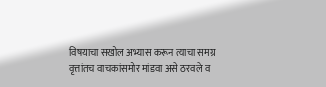विषयाचा सखोल अभ्यास करून त्याचा समग्र वृत्तांतच वाचकांसमोर मांडवा असे ठरवले व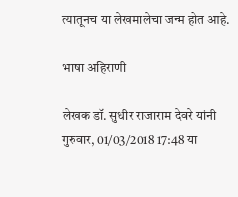त्यातूनच या लेखमालेचा जन्म होत आहे.

भाषा अहिराणी

लेखक डॉ. सुधीर राजाराम देवरे यांनी गुरुवार, 01/03/2018 17:48 या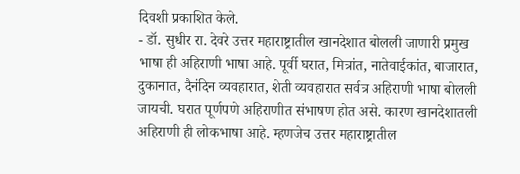दिवशी प्रकाशित केले.
- डॉ. सुधीर रा. देवरे उत्तर महाराष्ट्रातील खानदेशात बोलली जाणारी प्रमुख भाषा ही अहिराणी भाषा आहे. पूर्वी घरात, मित्रांत, नातेवाईकांत, बाजारात, दुकानात, दैनंदिन व्यवहारात, शेती व्यवहारात सर्वत्र अहिराणी भाषा बोलली जायची. घरात पूर्णपणे अहिराणीत संभाषण होत असे. कारण खानदेशातली अहिराणी ही लोकभाषा आहे. म्हणजेच उत्तर महाराष्ट्रातील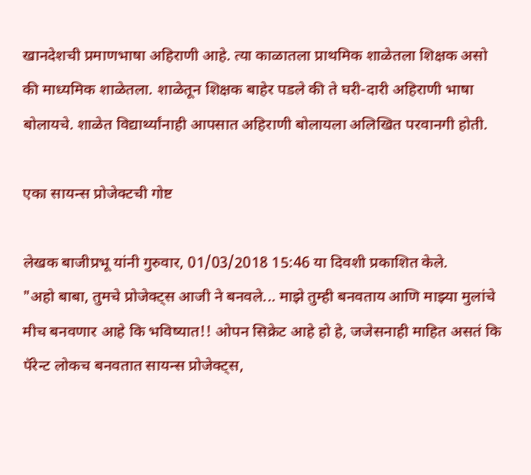खानदेशची प्रमाणभाषा अहिराणी आहे. त्या काळातला प्राथमिक शाळेतला शिक्षक असो की माध्यमिक शाळेतला. शाळेतून शिक्षक बाहेर पडले की ते घरी-दारी अहिराणी भाषा बोलायचे. शाळेत विद्यार्थ्यांनाही आपसात अहिराणी बोलायला अलिखित परवानगी होती.

एका सायन्स प्रोजेक्टची गोष्ट

लेखक बाजीप्रभू यांनी गुरुवार, 01/03/2018 15:46 या दिवशी प्रकाशित केले.
"अहो बाबा, तुमचे प्रोजेक्ट्स आजी ने बनवले... माझे तुम्ही बनवताय आणि माझ्या मुलांचे मीच बनवणार आहे कि भविष्यात!! ओपन सिक्रेट आहे हो हे, जजेसनाही माहित असतं कि पॅरेन्ट लोकच बनवतात सायन्स प्रोजेक्ट्स,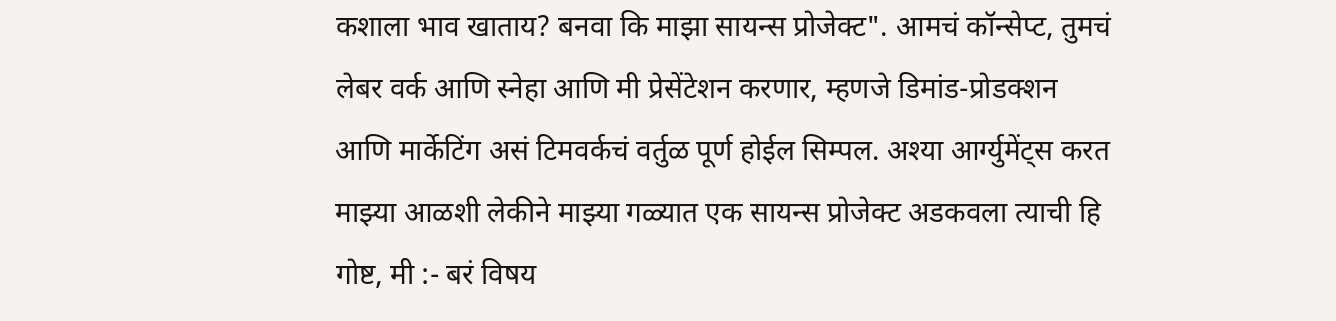कशाला भाव खाताय? बनवा कि माझा सायन्स प्रोजेक्ट". आमचं कॉन्सेप्ट, तुमचं लेबर वर्क आणि स्नेहा आणि मी प्रेसेंटेशन करणार, म्हणजे डिमांड-प्रोडक्शन आणि मार्केटिंग असं टिमवर्कचं वर्तुळ पूर्ण होईल सिम्पल. अश्या आर्ग्युमेंट्स करत माझ्या आळशी लेकीने माझ्या गळ्यात एक सायन्स प्रोजेक्ट अडकवला त्याची हि गोष्ट, मी :- बरं विषय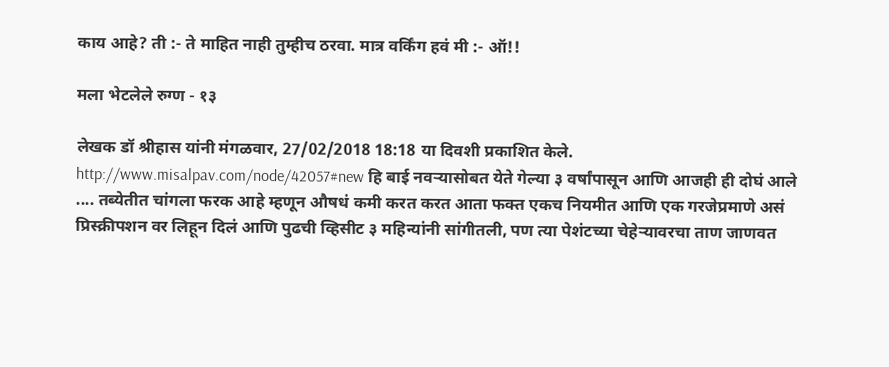काय आहे? ती :- ते माहित नाही तुम्हीच ठरवा. मात्र वर्किंग हवं मी :- ऑ!!

मला भेटलेले रुग्ण - १३

लेखक डॉ श्रीहास यांनी मंगळवार, 27/02/2018 18:18 या दिवशी प्रकाशित केले.
http://www.misalpav.com/node/42057#new हि बाई नवऱ्यासोबत येते गेल्या ३ वर्षांपासून आणि आजही ही दोघं आले .... तब्येतीत चांगला फरक आहे म्हणून औषधं कमी करत करत आता फक्त एकच नियमीत आणि एक गरजेप्रमाणे असं प्रिस्क्रीपशन वर लिहून दिलं आणि पुढची व्हिसीट ३ महिन्यांनी सांगीतली, पण त्या पेशंटच्या चेहेऱ्यावरचा ताण जाणवत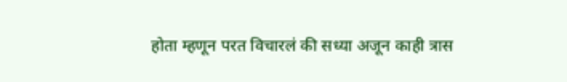होता म्हणून परत विचारलं की सध्या अजून काही त्रास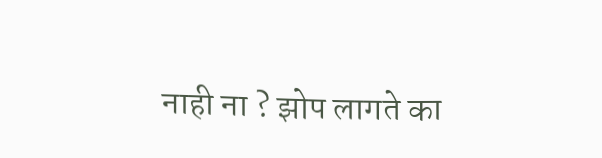नाही ना ? झोप लागते का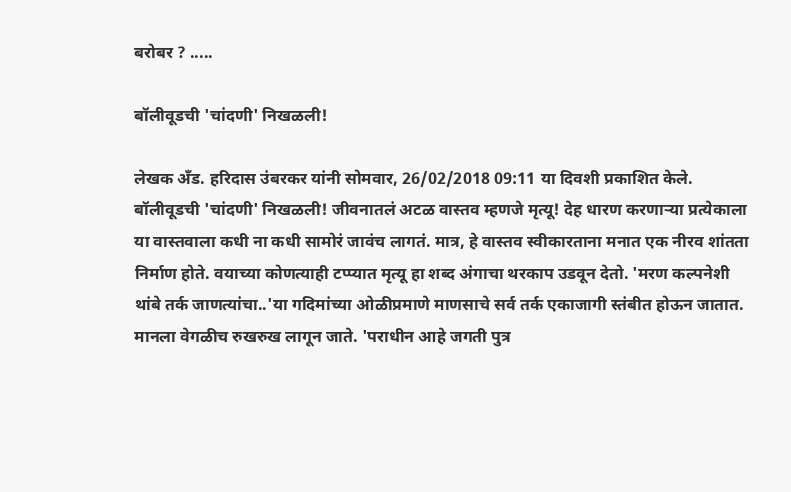बरोबर ? .....

बॉलीवूडची 'चांदणी' निखळली!

लेखक अँड. हरिदास उंबरकर यांनी सोमवार, 26/02/2018 09:11 या दिवशी प्रकाशित केले.
बॉलीवूडची 'चांदणी' निखळली! जीवनातलं अटळ वास्तव म्हणजे मृत्यू! देह धारण करणाऱ्या प्रत्येकाला या वास्तवाला कधी ना कधी सामोरं जावंच लागतं. मात्र, हे वास्तव स्वीकारताना मनात एक नीरव शांतता निर्माण होते. वयाच्या कोणत्याही टप्प्यात मृत्यू हा शब्द अंगाचा थरकाप उडवून देतो. 'मरण कल्पनेशी थांबे तर्क जाणत्यांचा..'या गदिमांच्या ओळीप्रमाणे माणसाचे सर्व तर्क एकाजागी स्तंबीत होऊन जातात. मानला वेगळीच रुखरुख लागून जाते. 'पराधीन आहे जगती पुत्र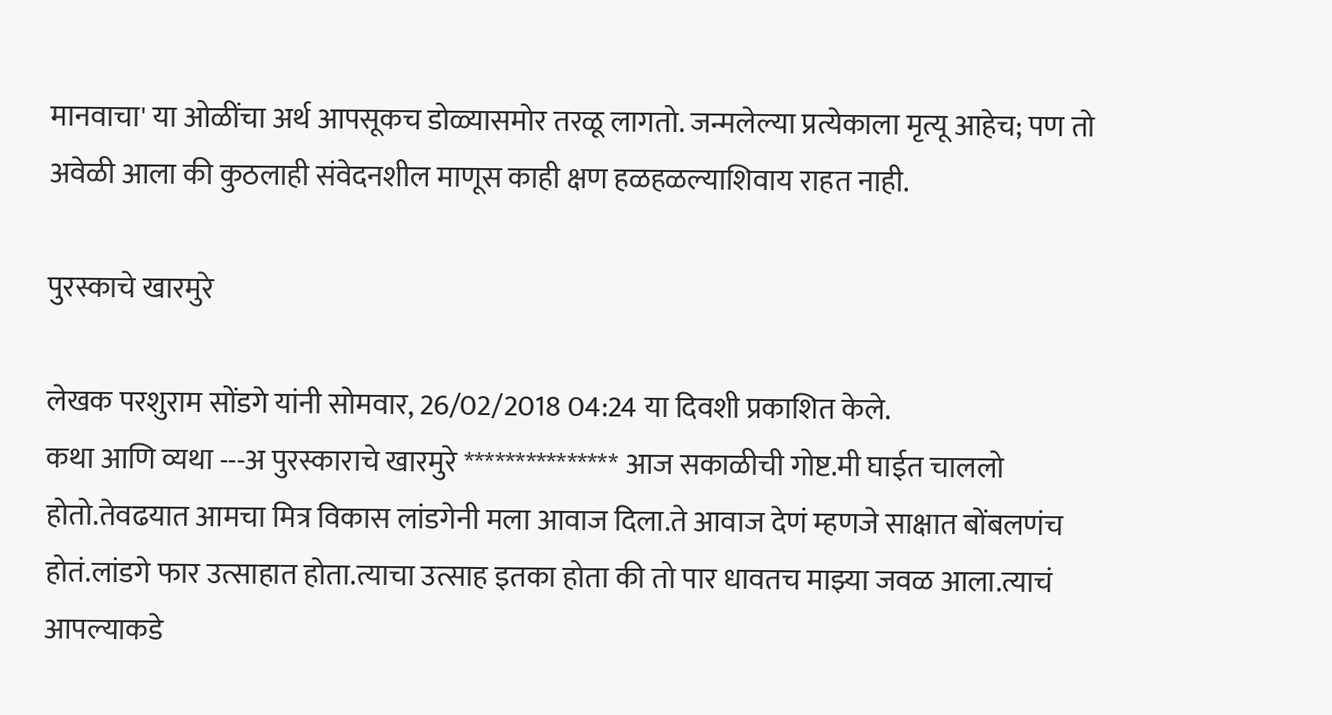मानवाचा' या ओळींचा अर्थ आपसूकच डोळ्यासमोर तरळू लागतो. जन्मलेल्या प्रत्येकाला मृत्यू आहेच; पण तो अवेळी आला की कुठलाही संवेदनशील माणूस काही क्षण हळहळल्याशिवाय राहत नाही.

पुरस्काचे खारमुरे

लेखक परशुराम सोंडगे यांनी सोमवार, 26/02/2018 04:24 या दिवशी प्रकाशित केले.
कथा आणि व्यथा ---अ पुरस्काराचे खारमुरे *************** आज सकाळीची गोष्ट.मी घाईत चाललो होतो.तेवढयात आमचा मित्र विकास लांडगेनी मला आवाज दिला.ते आवाज देणं म्हणजे साक्षात बोंबलणंच होतं.लांडगे फार उत्साहात होता.त्याचा उत्साह इतका होता की तो पार धावतच माझ्या जवळ आला.त्याचं आपल्याकडे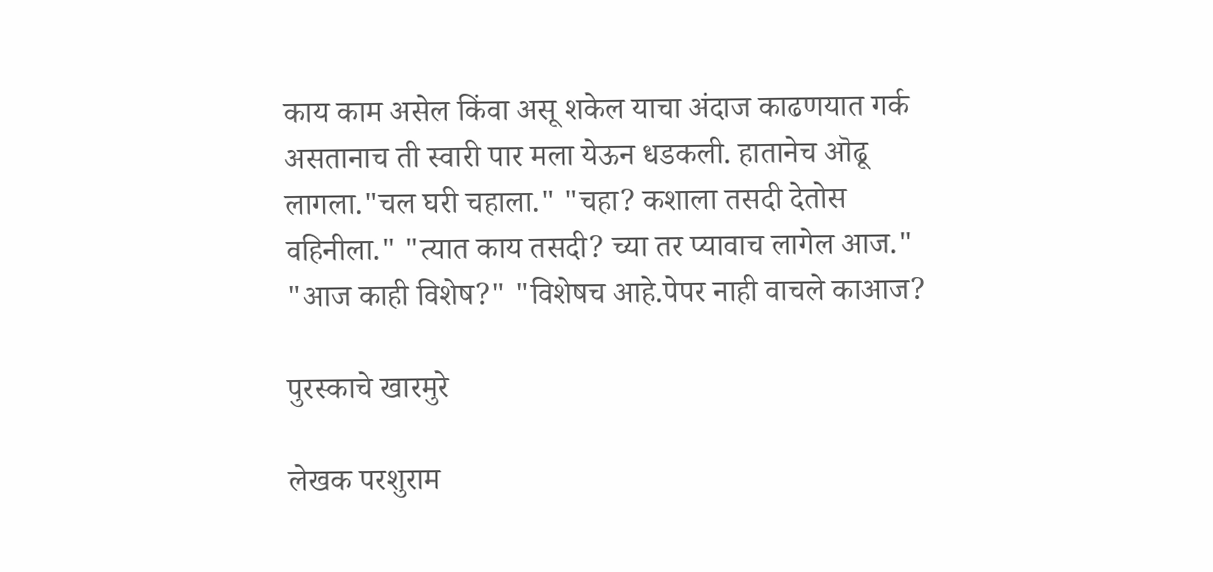काय काम असेल किंवा असू शकेल याचा अंदाज काढणयात गर्क असतानाच ती स्वारी पार मला येऊन धडकली. हातानेच ऒढू लागला."चल घरी चहाला." "चहा? कशाला तसदी देतोस वहिनीला." "त्यात काय तसदी? च्या तर प्यावाच लागेल आज." "आज काही विशेष?" "विशेषच आहे.पेपर नाही वाचले काआज?

पुरस्काचे खारमुरे

लेखक परशुराम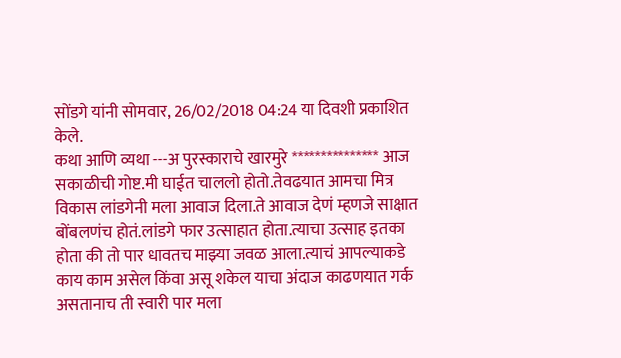सोंडगे यांनी सोमवार, 26/02/2018 04:24 या दिवशी प्रकाशित केले.
कथा आणि व्यथा ---अ पुरस्काराचे खारमुरे *************** आज सकाळीची गोष्ट.मी घाईत चाललो होतो.तेवढयात आमचा मित्र विकास लांडगेनी मला आवाज दिला.ते आवाज देणं म्हणजे साक्षात बोंबलणंच होतं.लांडगे फार उत्साहात होता.त्याचा उत्साह इतका होता की तो पार धावतच माझ्या जवळ आला.त्याचं आपल्याकडे काय काम असेल किंवा असू शकेल याचा अंदाज काढणयात गर्क असतानाच ती स्वारी पार मला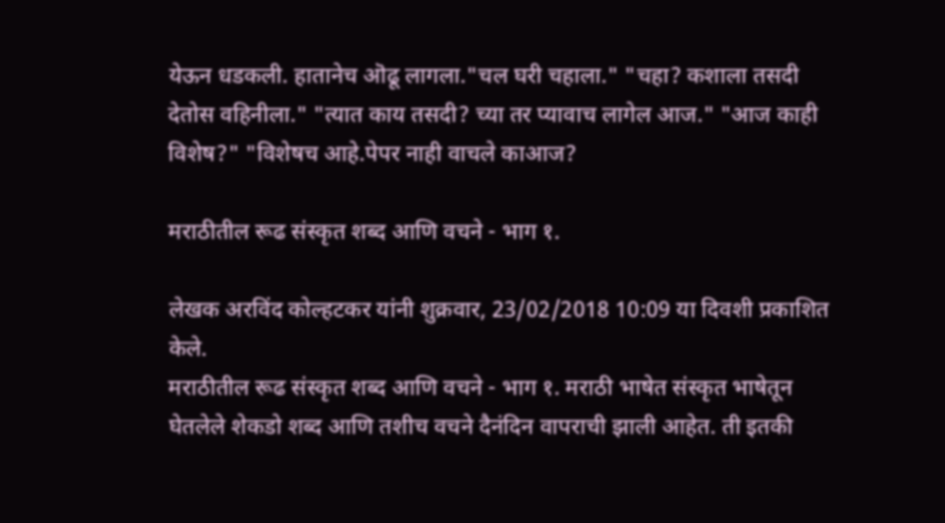येऊन धडकली. हातानेच ऒढू लागला."चल घरी चहाला." "चहा? कशाला तसदी देतोस वहिनीला." "त्यात काय तसदी? च्या तर प्यावाच लागेल आज." "आज काही विशेष?" "विशेषच आहे.पेपर नाही वाचले काआज?

मराठीतील रूढ संस्कृत शब्द आणि वचने - भाग १.

लेखक अरविंद कोल्हटकर यांनी शुक्रवार, 23/02/2018 10:09 या दिवशी प्रकाशित केले.
मराठीतील रूढ संस्कृत शब्द आणि वचने - भाग १. मराठी भाषेत संस्कृत भाषेतून घेतलेले शेकडो शब्द आणि तशीच वचने दैनंदिन वापराची झाली आहेत. ती इतकी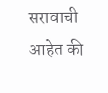सरावाची आहेत की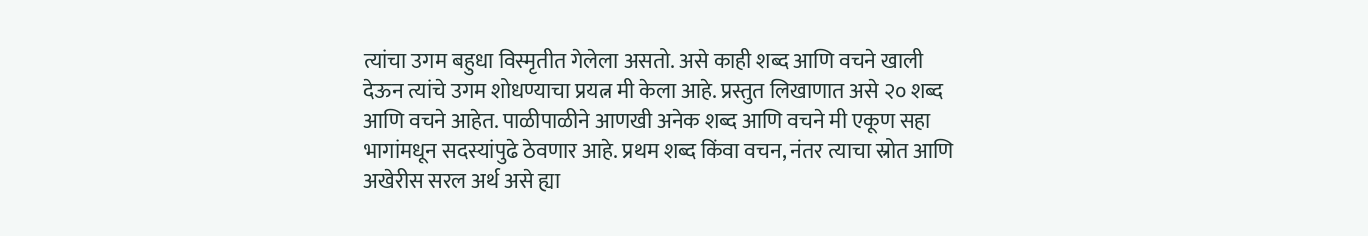त्यांचा उगम बहुधा विस्मृतीत गेलेला असतो. असे काही शब्द आणि वचने खाली देऊन त्यांचे उगम शोधण्याचा प्रयत्न मी केला आहे. प्रस्तुत लिखाणात असे २० शब्द आणि वचने आहेत. पाळीपाळीने आणखी अनेक शब्द आणि वचने मी एकूण सहा भागांमधून सदस्यांपुढे ठेवणार आहे. प्रथम शब्द किंवा वचन, नंतर त्याचा स्रोत आणि अखेरीस सरल अर्थ असे ह्या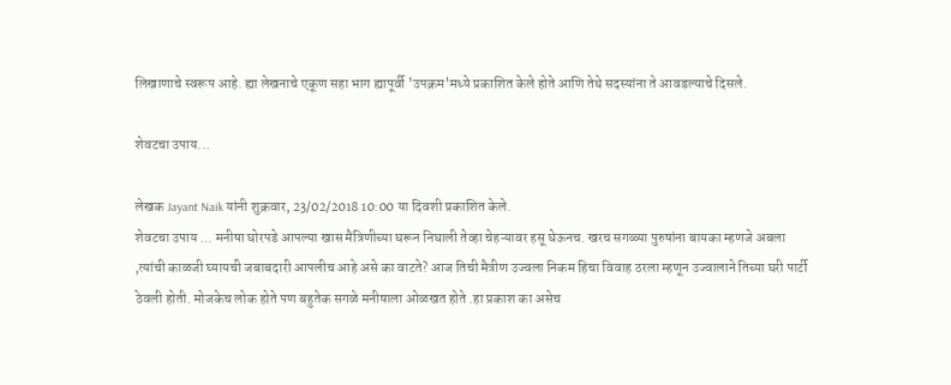लिखाणाचे स्वरूप आहे. ह्या लेखनाचे एकूण सहा भाग ह्यापूर्वी 'उपक्रम'मध्ये प्रकाशित केले होते आणि तेथे सदस्यांना ते आवडल्याचे दिसले.

शेवटचा उपाय...

लेखक Jayant Naik यांनी शुक्रवार, 23/02/2018 10:00 या दिवशी प्रकाशित केले.
शेवटचा उपाय ... मनीषा घोरपडे आपल्या खास मैत्रिणीच्या घरून निघाली तेव्हा चेहऱ्यावर हसू घेऊनच. खरच सगळ्या पुरुषांना बायका म्हणजे अबला ,त्यांची काळजी घ्यायची जबाबदारी आपलीच आहे असे का वाटते? आज तिची मैत्रीण उज्वला निकम हिचा विवाह ठरला म्हणून उज्वालाने तिच्या घरी पार्टी ठेवली होती. मोजकेच लोक होते पण बहुतेक सगळे मनीषाला ओळखत होते .हा प्रकाश का असेच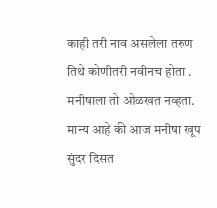काही तरी नाव असलेला तरुण तिथे कोणीतरी नवीनच होता . मनीषाला तो ओळखत नव्हता. मान्य आहे की आज मनीषा खूप सुंदर दिसत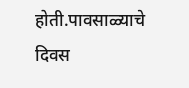होती.पावसाळ्याचे दिवस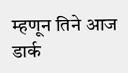म्हणून तिने आज डार्क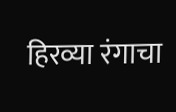हिरव्या रंगाचा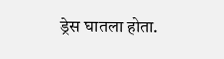ड्रेस घातला होता.